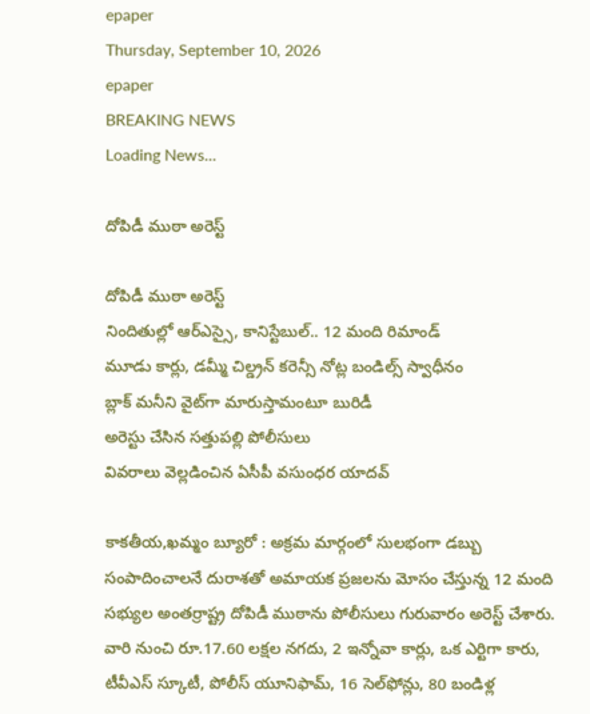epaper
Thursday, September 10, 2026
epaper
BREAKING NEWS
Loading News...

దోపిడీ ముఠా అరెస్ట్‌

దోపిడీ ముఠా అరెస్ట్‌
నిందితుల్లో ఆర్ఎస్సై, కానిస్టేబుల్.. 12 మంది రిమాండ్‌
మూడు కార్లు, డమ్మీ చిల్డ్రన్ కరెన్సీ నోట్ల బండిల్స్ స్వాధీనం
బ్లాక్‌ మనీని వైట్‌గా మారుస్తామంటూ బురిడీ
అరెస్టు చేసిన స‌త్తుప‌ల్లి పోలీసులు
వివరాలు వెల్లడించిన ఏసీపీ వసుంధర యాదవ్

కాక‌తీయ‌,ఖ‌మ్మం బ్యూరో : అక్రమ మార్గంలో సులభంగా డబ్బు సంపాదించాలనే దురాశతో అమాయక ప్రజలను మోసం చేస్తున్న 12 మంది సభ్యుల అంతర్రాష్ట్ర దోపిడీ ముఠాను పోలీసులు గురువారం అరెస్ట్ చేశారు. వారి నుంచి రూ.17.60 లక్షల నగదు, 2 ఇన్నోవా కార్లు, ఒక ఎర్టిగా కారు, టీవీఎస్ స్కూటీ, పోలీస్ యూనిఫామ్, 16 సెల్‌ఫోన్లు, 80 బండిళ్ల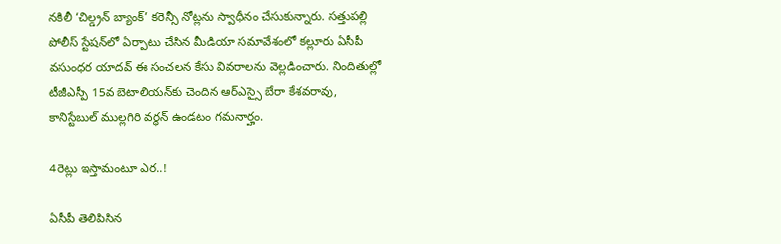నకిలీ ‘చిల్డ్రన్ బ్యాంక్’ కరెన్సీ నోట్లను స్వాధీనం చేసుకున్నారు. సత్తుపల్లి పోలీస్ స్టేషన్‌లో ఏర్పాటు చేసిన మీడియా సమావేశంలో కల్లూరు ఏసీపీ వసుంధర యాదవ్ ఈ సంచలన కేసు వివరాలను వెల్లడించారు. నిందితుల్లో టీజీఎస్పీ 15వ బెటాలియన్‌కు చెందిన ఆర్ఎస్సై బేరా కేశవరావు, కానిస్టేబుల్ ముల్లగిరి వర్ధన్ ఉండటం గమనార్హం.

4రెట్లు ఇస్తామంటూ ఎర..!

ఏసీపీ తెలిపిసిన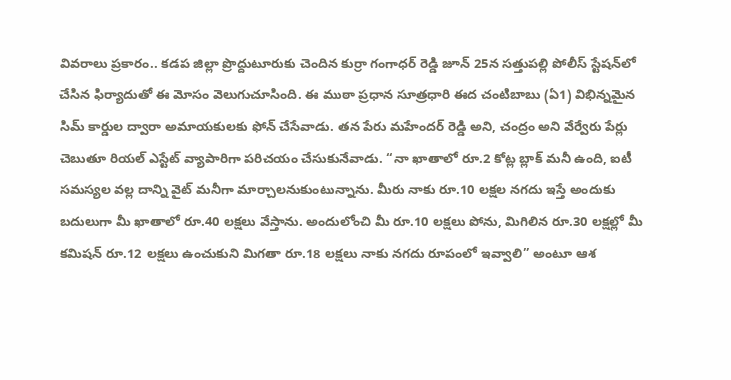వివ‌రాలు ప్ర‌కారం.. కడప జిల్లా ప్రొద్దుటూరుకు చెందిన కుర్రా గంగాధర్ రెడ్డి జూన్ 25న సత్తుపల్లి పోలీస్ స్టేషన్‌లో చేసిన ఫిర్యాదుతో ఈ మోసం వెలుగుచూసింది. ఈ ముఠా ప్రధాన సూత్రధారి ఈద చంటిబాబు (ఏ1) విభిన్నమైన సిమ్ కార్డుల ద్వారా అమాయకులకు ఫోన్ చేసేవాడు. తన పేరు మహేందర్ రెడ్డి అని, చంద్రం అని వేర్వేరు పేర్లు చెబుతూ రియల్ ఎస్టేట్ వ్యాపారిగా పరిచయం చేసుకునేవాడు. “నా ఖాతాలో రూ.2 కోట్ల బ్లాక్ మనీ ఉంది, ఐటీ సమస్యల వల్ల దాన్ని వైట్ మనీగా మార్చాలనుకుంటున్నాను. మీరు నాకు రూ.10 లక్షల నగదు ఇస్తే అందుకు బదులుగా మీ ఖాతాలో రూ.40 లక్షలు వేస్తాను. అందులోంచి మీ రూ.10 లక్షలు పోను, మిగిలిన రూ.30 లక్షల్లో మీ కమిషన్ రూ.12 లక్షలు ఉంచుకుని మిగతా రూ.18 లక్షలు నాకు నగదు రూపంలో ఇవ్వాలి” అంటూ ఆశ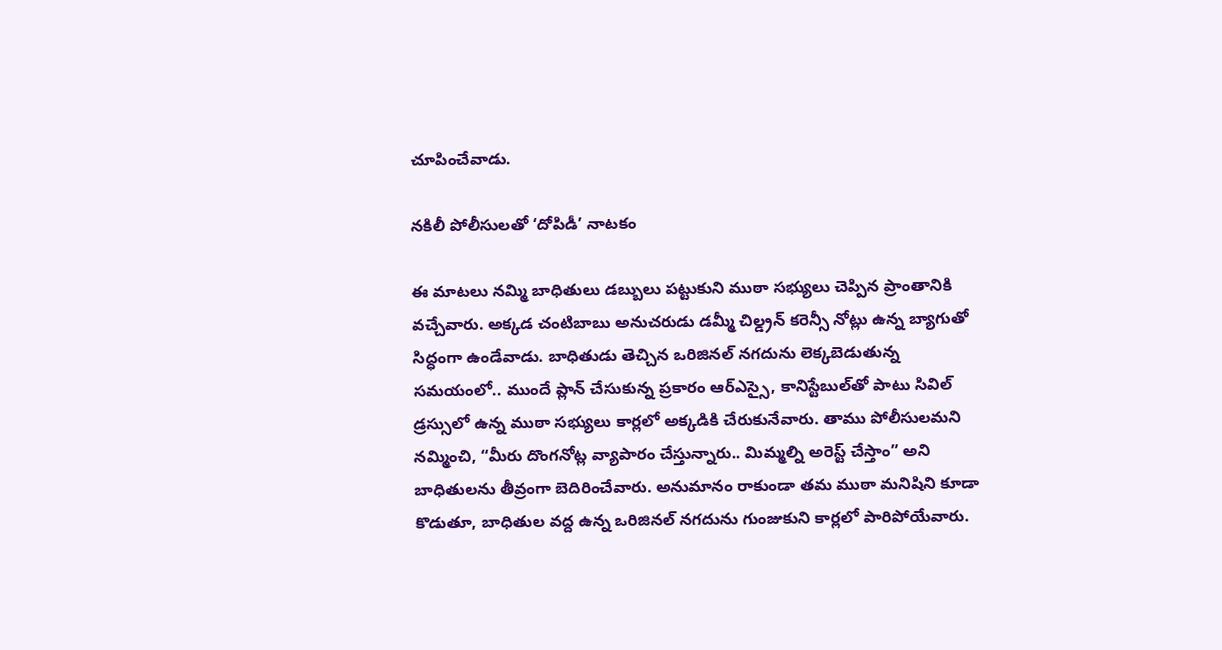చూపించేవాడు.

నకిలీ పోలీసులతో ‘దోపిడీ’ నాటకం

ఈ మాటలు నమ్మి బాధితులు డబ్బులు పట్టుకుని ముఠా సభ్యులు చెప్పిన ప్రాంతానికి వచ్చేవారు. అక్కడ చంటిబాబు అనుచరుడు డమ్మీ చిల్డ్రన్ కరెన్సీ నోట్లు ఉన్న బ్యాగుతో సిద్ధంగా ఉండేవాడు. బాధితుడు తెచ్చిన ఒరిజినల్ నగదును లెక్కబెడుతున్న సమయంలో.. ముందే ప్లాన్ చేసుకున్న ప్రకారం ఆర్ఎస్సై, కానిస్టేబుల్‌తో పాటు సివిల్ డ్రస్సులో ఉన్న ముఠా సభ్యులు కార్లలో అక్కడికి చేరుకునేవారు. తాము పోలీసులమని నమ్మించి, “మీరు దొంగనోట్ల వ్యాపారం చేస్తున్నారు.. మిమ్మల్ని అరెస్ట్ చేస్తాం” అని బాధితులను తీవ్రంగా బెదిరించేవారు. అనుమానం రాకుండా తమ ముఠా మనిషిని కూడా కొడుతూ, బాధితుల వద్ద ఉన్న ఒరిజినల్ నగదును గుంజుకుని కార్లలో పారిపోయేవారు.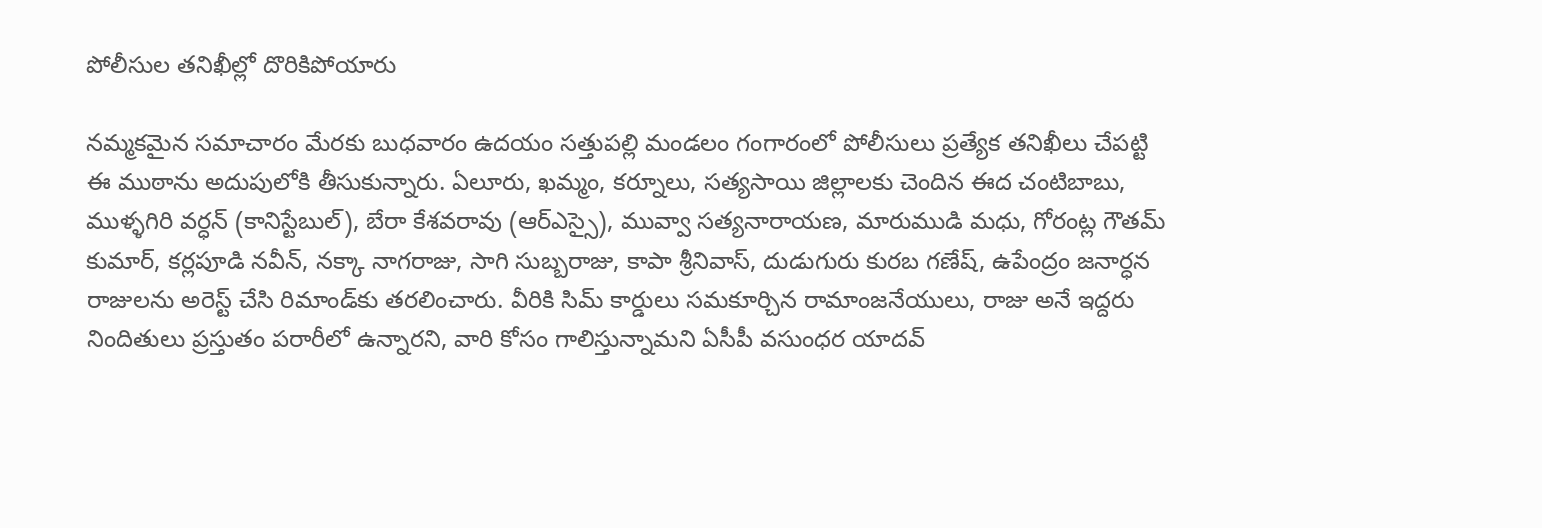పోలీసుల తనిఖీల్లో దొరికిపోయారు

నమ్మకమైన సమాచారం మేరకు బుధవారం ఉదయం సత్తుపల్లి మండలం గంగారంలో పోలీసులు ప్రత్యేక తనిఖీలు చేపట్టి ఈ ముఠాను అదుపులోకి తీసుకున్నారు. ఏలూరు, ఖమ్మం, కర్నూలు, సత్యసాయి జిల్లాలకు చెందిన ఈద చంటిబాబు, ముళ్ళగిరి వర్ధన్ (కానిస్టేబుల్), బేరా కేశవరావు (ఆర్ఎస్సై), మువ్వా సత్యనారాయణ, మారుముడి మధు, గోరంట్ల గౌతమ్ కుమార్, కర్లపూడి నవీన్, నక్కా నాగరాజు, సాగి సుబ్బరాజు, కాపా శ్రీనివాస్, దుడుగురు కురబ గణేష్, ఉపేంద్రం జనార్ధన రాజులను అరెస్ట్ చేసి రిమాండ్‌కు తరలించారు. వీరికి సిమ్ కార్డులు సమకూర్చిన రామాంజనేయులు, రాజు అనే ఇద్దరు నిందితులు ప్రస్తుతం పరారీలో ఉన్నారని, వారి కోసం గాలిస్తున్నామని ఏసీపీ వసుంధర యాదవ్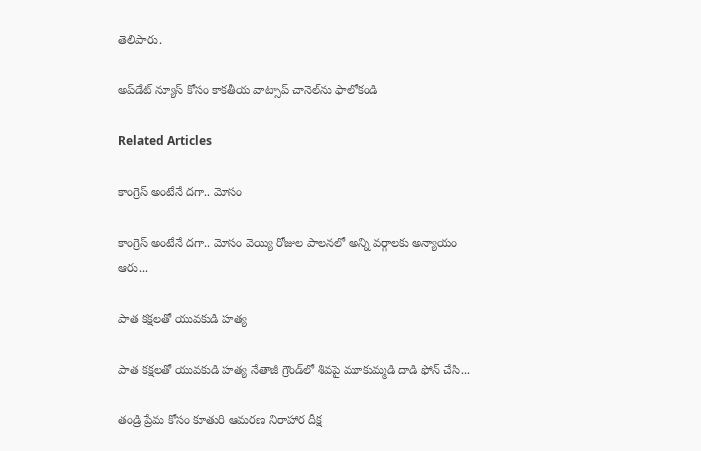తెలిపారు.

అప్‌డేట్ న్యూస్ కోసం కాక‌తీయ వాట్సాప్ చానెల్‌ను ఫాలోకండి

Related Articles

కాంగ్రెస్ అంటేనే దగా.. మోసం

కాంగ్రెస్ అంటేనే దగా.. మోసం వెయ్యి రోజుల పాలనలో అన్ని వర్గాలకు అన్యాయం ఆరు...

పాత కక్షలతో యువకుడి హత్య

పాత కక్షలతో యువకుడి హత్య నేతాజీ గ్రౌండ్‌లో శివపై మూకుమ్మడి దాడి ఫోన్‌ చేసి...

తండ్రి ప్రేమ కోసం కూతురి ఆమరణ నిరాహార దీక్ష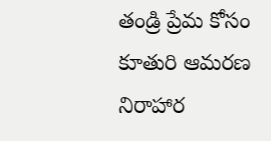తండ్రి ప్రేమ కోసం కూతురి ఆమరణ నిరాహార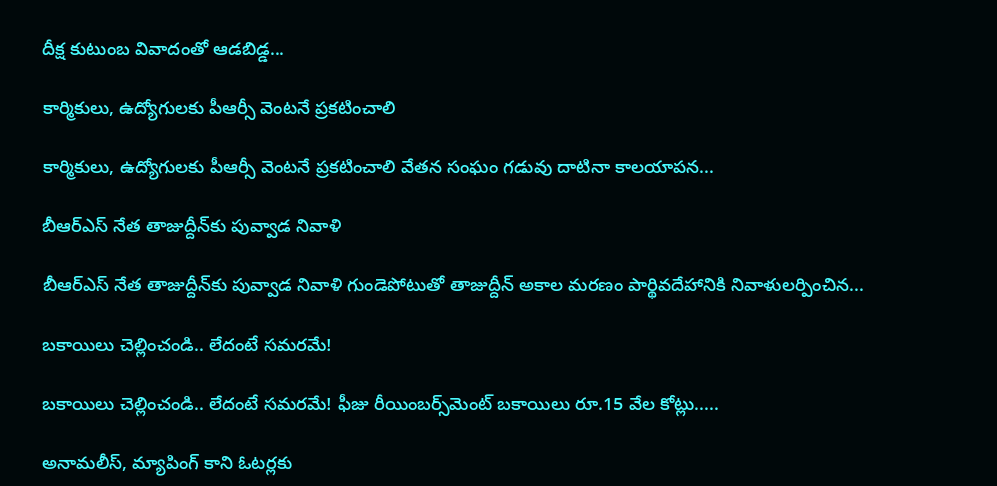దీక్ష కుటుంబ వివాదంతో ఆడబిడ్డ...

కార్మికులు, ఉద్యోగులకు పీఆర్సీ వెంటనే ప్రకటించాలి

కార్మికులు, ఉద్యోగులకు పీఆర్సీ వెంటనే ప్రకటించాలి వేతన సంఘం గడువు దాటినా కాలయాపన...

బీఆర్ఎస్‌ నేత తాజుద్దీన్‌కు పువ్వాడ నివాళి

బీఆర్ఎస్‌ నేత తాజుద్దీన్‌కు పువ్వాడ నివాళి గుండెపోటుతో తాజుద్దీన్‌ అకాల మ‌ర‌ణం పార్థివదేహానికి నివాళులర్పించిన...

బకాయిలు చెల్లించండి.. లేదంటే సమరమే!

బకాయిలు చెల్లించండి.. లేదంటే సమరమే! ఫీజు రీయింబర్స్‌మెంట్‌ బకాయిలు రూ.15 వేల కోట్లు.....

అనామలీస్‌, మ్యాపింగ్‌ కాని ఓటర్లకు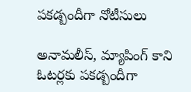ప‌క‌డ్బందీగా నోటీసులు

అనామలీస్‌, మ్యాపింగ్‌ కాని ఓటర్లకు ప‌క‌డ్బందీగా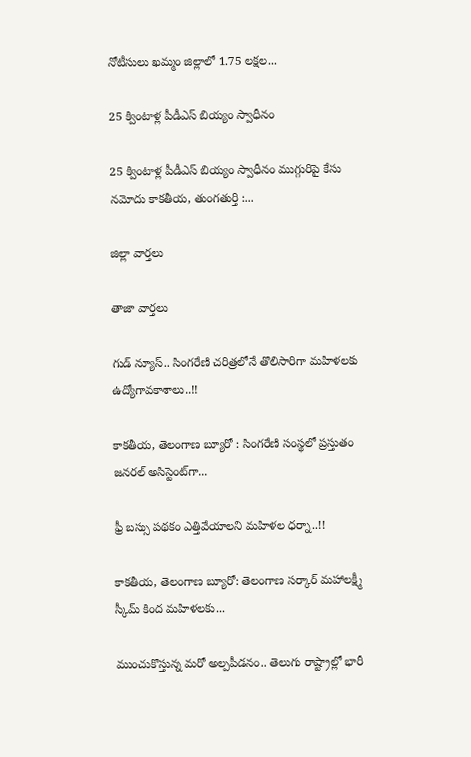నోటీసులు ఖమ్మం జిల్లాలో 1.75 లక్షల...

25 క్వింటాళ్ల పీడీఎస్‌ బియ్యం స్వాధీనం

25 క్వింటాళ్ల పీడీఎస్‌ బియ్యం స్వాధీనం ముగ్గురిపై కేసు నమోదు కాకతీయ, తుంగతుర్తి :...

జిల్లా వార్త‌లు

తాజా వార్త‌లు

గుడ్ న్యూస్.. సింగరేణి చరిత్రలోనే తొలిసారిగా మ‌హిళ‌ల‌కు ఉద్యోగావ‌కాశాలు..!!

కాక‌తీయ‌, తెలంగాణ బ్యూరో : సింగరేణి సంస్థలో ప్రస్తుతం జనరల్ అసిస్టెంట్‌గా...

ఫ్రీ బస్సు పథకం ఎత్తివేయాలని మహిళల ధర్నా..!!

కాకతీయ, తెలంగాణ బ్యూరో: తెలంగాణ సర్కార్ మహాలక్ష్మీ స్కీమ్ కింద మహిళలకు...

ముంచుకొస్తున్న మరో అల్పపీడనం.. తెలుగు రాష్ట్రాల్లో భారీ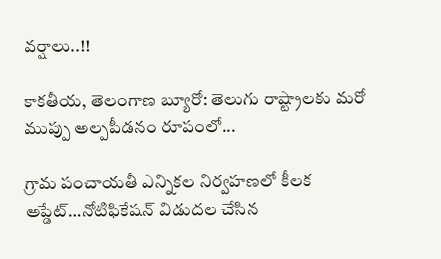వర్షాలు..!!

కాకతీయ, తెలంగాణ బ్యూరో: తెలుగు రాష్ట్రాలకు మరో ముప్పు అల్పపీడనం రూపంలో...

గ్రామ పంచాయ‌తీ ఎన్నిక‌ల నిర్వ‌హ‌ణ‌లో కీల‌క అప్డేట్‌…నోటిఫికేషన్ విడుదల చేసిన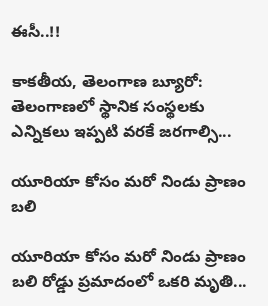ఈసీ..!!

కాకతీయ, తెలంగాణ బ్యూరో:  తెలంగాణలో స్థానిక సంస్థలకు ఎన్నికలు ఇప్పటి వరకే జరగాల్సి...

యూరియా కోసం మరో నిండు ప్రాణం బలి

యూరియా కోసం మరో నిండు ప్రాణం బలి రోడ్డు ప్రమాదంలో ఒకరి మృతి...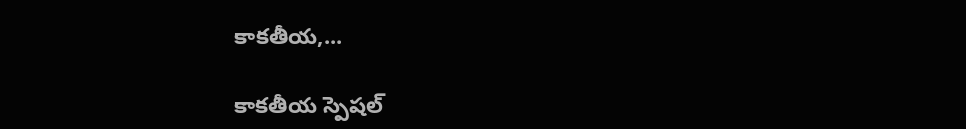కాకతీయ,...

కాక‌తీయ స్పెష‌ల్‌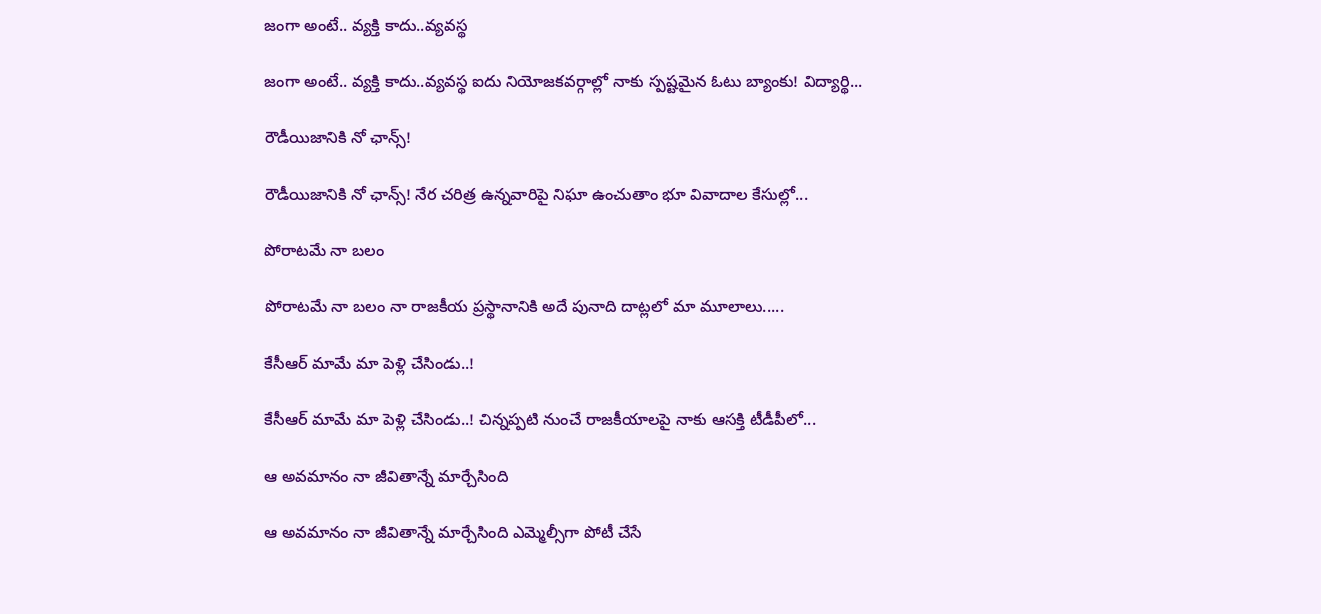జంగా అంటే.. వ్య‌క్తి కాదు..వ్య‌వస్థ‌

జంగా అంటే.. వ్య‌క్తి కాదు..వ్య‌వస్థ‌ ఐదు నియోజ‌క‌వ‌ర్గాల్లో నాకు స్ప‌ష్ట‌మైన ఓటు బ్యాంకు! విద్యార్థి...

రౌడీయిజానికి నో ఛాన్స్‌!

రౌడీయిజానికి నో ఛాన్స్‌! నేర చరిత్ర ఉన్న‌వారిపై నిఘా ఉంచుతాం భూ వివాదాల కేసుల్లో...

పోరాటమే నా బలం

పోరాటమే నా బలం నా రాజకీయ ప్రస్థానానికి అదే పునాది దాట్లలో మా మూలాలు.....

కేసీఆర్‌ మామే మా పెళ్లి చేసిండు..!

కేసీఆర్‌ మామే మా పెళ్లి చేసిండు..! చిన్నప్ప‌టి నుంచే రాజకీయాలపై నాకు ఆసక్తి టీడీపీలో...

ఆ అవమానం నా జీవితాన్నే మార్చేసింది

ఆ అవమానం నా జీవితాన్నే మార్చేసింది ఎమ్మెల్సీగా పోటీ చేసే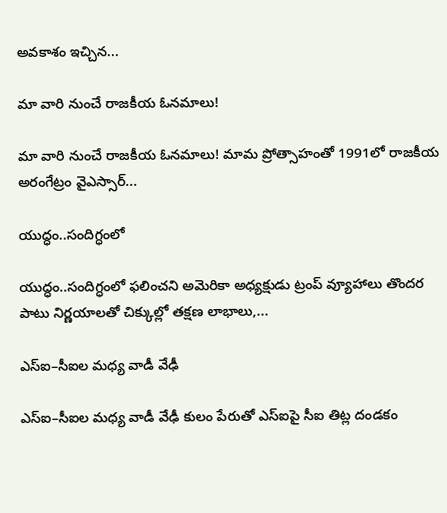అవ‌కాశం ఇచ్చిన...

మా వారి నుంచే రాజకీయ ఓనమాలు!

మా వారి నుంచే రాజకీయ ఓనమాలు! మామ ప్రోత్సాహంతో 1991లో రాజకీయ అరంగేట్రం వైఎస్సార్‌...

యుద్ధం..సందిగ్ధంలో

యుద్ధం..సందిగ్ధంలో ఫ‌లించని అమెరికా అధ్య‌క్షుడు ట్రంప్ వ్యూహాలు తొంద‌ర పాటు నిర్ణ‌యాల‌తో చిక్కుల్లో తక్షణ లాభాలు,...

ఎస్ఐ–సీఐల మ‌ధ్య వాడీ వేఢీ

ఎస్ఐ–సీఐల మ‌ధ్య వాడీ వేఢీ కులం పేరుతో ఎస్ఐపై సీఐ తిట్ల దండ‌కం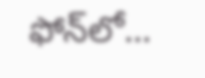ఫోన్‌లో...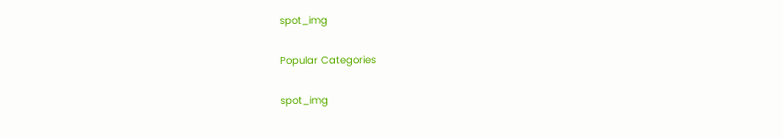spot_img

Popular Categories

spot_img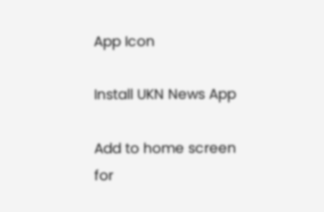App Icon

Install UKN News App

Add to home screen for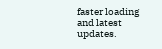faster loading and latest updates.